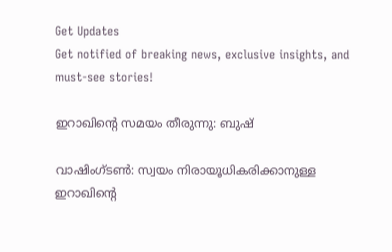Get Updates
Get notified of breaking news, exclusive insights, and must-see stories!

ഇറാഖിന്റെ സമയം തീരുന്നു: ബുഷ്

വാഷിംഗ്ടണ്‍: സ്വയം നിരായൂധികരിക്കാനുള്ള ഇറാഖിന്റെ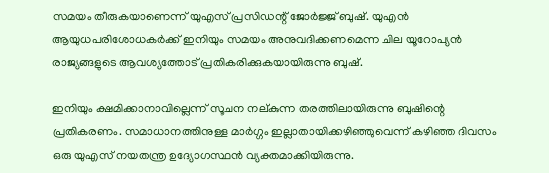സമയം തീരുകയാണെന്ന് യുഎസ് പ്രസിഡന്റ് ജോര്‍ജ്ജ് ബുഷ്. യുഎന്‍ ആയുധപരിശോധകര്‍ക്ക് ഇനിയും സമയം അനുവദിക്കണമെന്ന ചില യൂറോപ്യന്‍ രാജ്യങ്ങളുടെ ആവശ്യത്തോട് പ്രതികരിക്കുകയായിരുന്നു ബുഷ്.

ഇനിയും ക്ഷമിക്കാനാവില്ലെന്ന് സൂചന നല്കുന്ന തരത്തിലായിരുന്നു ബുഷിന്റെ പ്രതികരണം. സമാധാനത്തിനുള്ള മാര്‍ഗ്ഗം ഇല്ലാതായിക്കഴിഞ്ഞുവെന്ന് കഴിഞ്ഞ ദിവസം ഒരു യുഎസ് നയതന്ത്ര ഉദ്യോഗസ്ഥന്‍ വ്യക്തമാക്കിയിരുന്നു.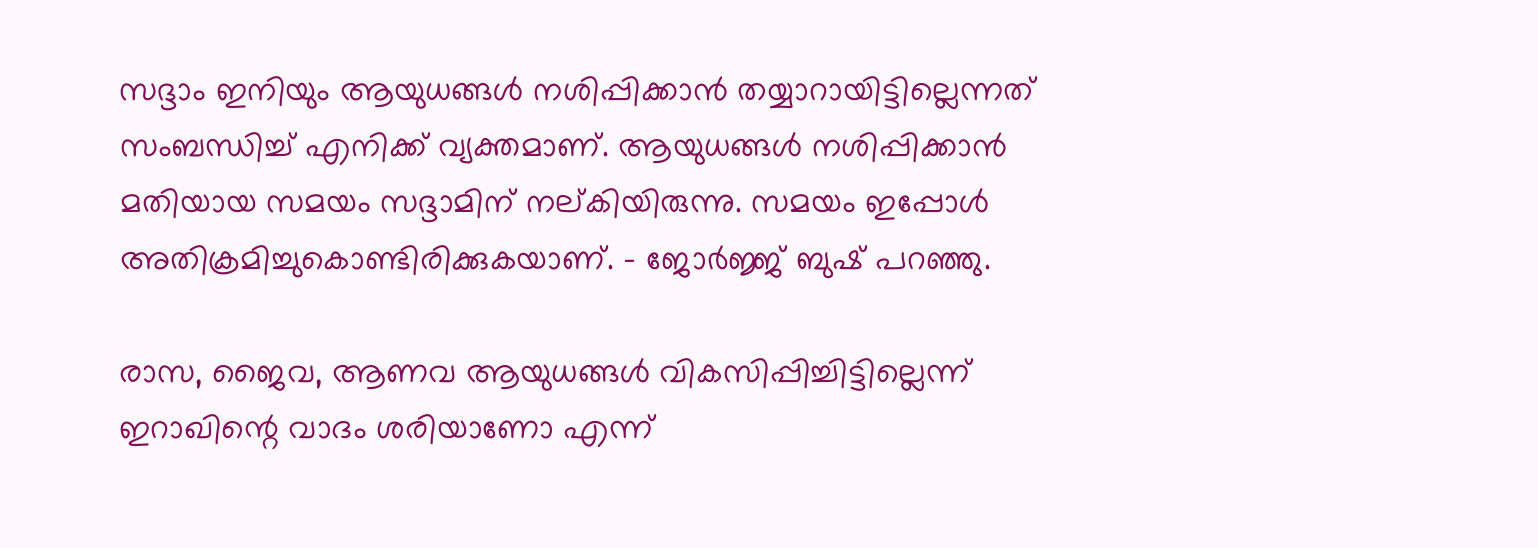സദ്ദാം ഇനിയും ആയുധങ്ങള്‍ നശിപ്പിക്കാന്‍ തയ്യാറായിട്ടില്ലെന്നത് സംബന്ധിച്ച് എനിക്ക് വ്യക്തമാണ്. ആയുധങ്ങള്‍ നശിപ്പിക്കാന്‍ മതിയായ സമയം സദ്ദാമിന് നല്കിയിരുന്നു. സമയം ഇപ്പോള്‍ അതിക്രമിച്ചുകൊണ്ടിരിക്കുകയാണ്. - ജോര്‍ജ്ജ് ബുഷ് പറഞ്ഞു.

രാസ, ജൈവ, ആണവ ആയുധങ്ങള്‍ വികസിപ്പിച്ചിട്ടില്ലെന്ന് ഇറാഖിന്റെ വാദം ശരിയാണോ എന്ന്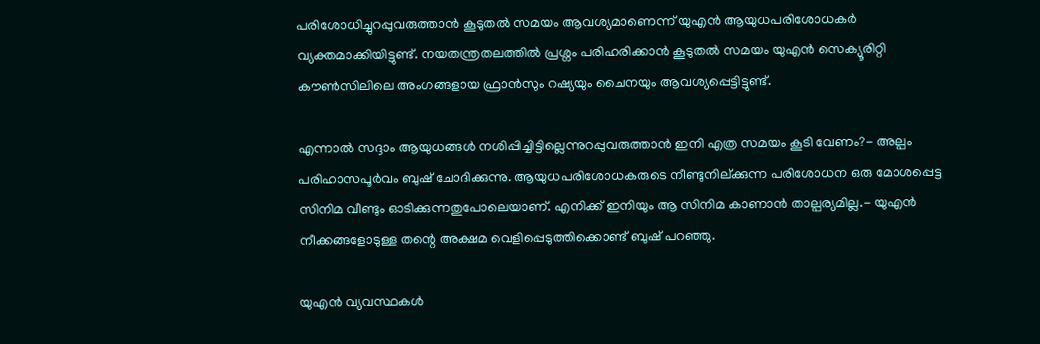പരിശോധിച്ചുറപ്പുവരുത്താന്‍ കൂടുതല്‍ സമയം ആവശ്യമാണെന്ന് യുഎന്‍ ആയുധപരിശോധകര്‍ വ്യക്തമാക്കിയിട്ടുണ്ട്. നയതന്ത്രതലത്തില്‍ പ്രശ്നം പരിഹരിക്കാന്‍ കൂടുതല്‍ സമയം യുഎന്‍ സെക്യൂരിറ്റി കൗണ്‍സിലിലെ അംഗങ്ങളായ ഫ്രാന്‍സും റഷ്യയും ചൈനയും ആവശ്യപ്പെട്ടിട്ടുണ്ട്.

എന്നാല്‍ സദ്ദാം ആയുധങ്ങള്‍ നശിപ്പിച്ചിട്ടില്ലെന്നുറപ്പുവരുത്താന്‍ ഇനി എത്ര സമയം കൂടി വേണം?- അല്പം പരിഹാസപൂര്‍വം ബുഷ് ചോദിക്കുന്നു. ആയുധപരിശോധകരുടെ നീണ്ടുനില്ക്കുന്ന പരിശോധന ഒരു മോശപ്പെട്ട സിനിമ വീണ്ടും ഓടിക്കുന്നതുപോലെയാണ്. എനിക്ക് ഇനിയും ആ സിനിമ കാണാന്‍ താല്പര്യമില്ല.- യുഎന്‍ നീക്കങ്ങളോടുള്ള തന്റെ അക്ഷമ വെളിപ്പെടുത്തിക്കൊണ്ട് ബുഷ് പറഞ്ഞു.

യുഎന്‍ വ്യവസ്ഥകള്‍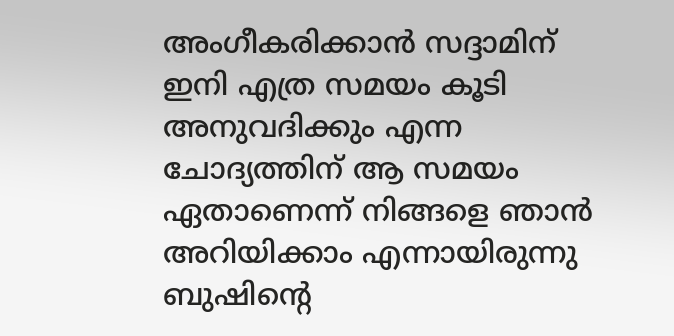അംഗീകരിക്കാന്‍ സദ്ദാമിന് ഇനി എത്ര സമയം കൂടി അനുവദിക്കും എന്ന ചോദ്യത്തിന് ആ സമയം ഏതാണെന്ന് നിങ്ങളെ ഞാന്‍ അറിയിക്കാം എന്നായിരുന്നു ബുഷിന്റെ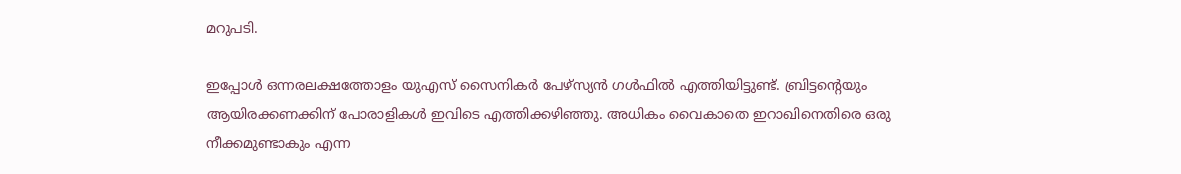മറുപടി.

ഇപ്പോള്‍ ഒന്നരലക്ഷത്തോളം യുഎസ് സൈനികര്‍ പേഴ്സ്യന്‍ ഗള്‍ഫില്‍ എത്തിയിട്ടുണ്ട്. ബ്രിട്ടന്റെയും ആയിരക്കണക്കിന് പോരാളികള്‍ ഇവിടെ എത്തിക്കഴിഞ്ഞു. അധികം വൈകാതെ ഇറാഖിനെതിരെ ഒരു നീക്കമുണ്ടാകും എന്ന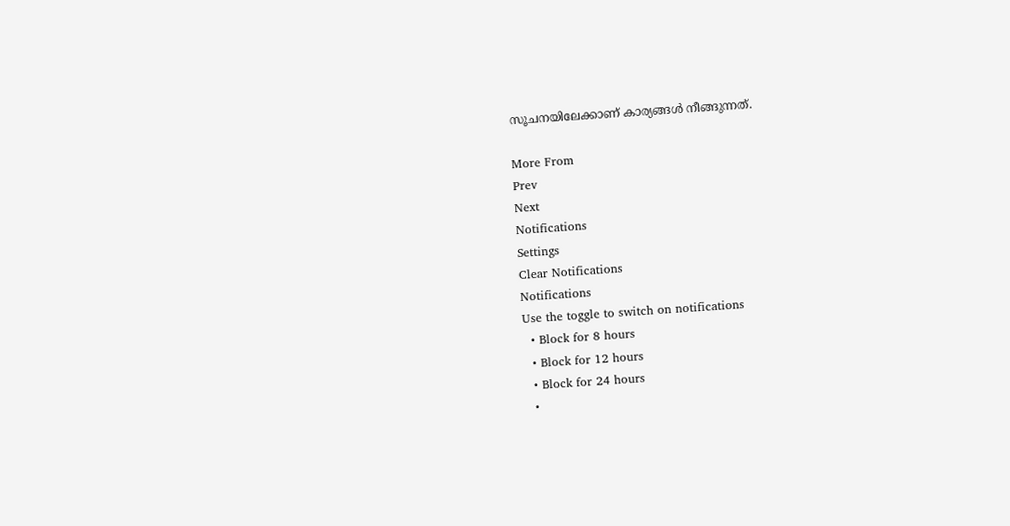സൂചനയിലേക്കാണ് കാര്യങ്ങള്‍ നീങ്ങുന്നത്.

More From
Prev
Next
Notifications
Settings
Clear Notifications
Notifications
Use the toggle to switch on notifications
  • Block for 8 hours
  • Block for 12 hours
  • Block for 24 hours
  •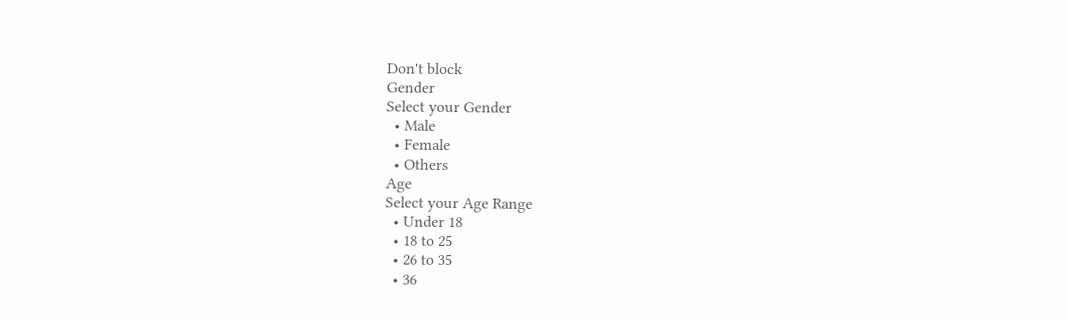Don't block
Gender
Select your Gender
  • Male
  • Female
  • Others
Age
Select your Age Range
  • Under 18
  • 18 to 25
  • 26 to 35
  • 36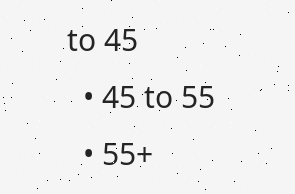to 45
  • 45 to 55
  • 55+